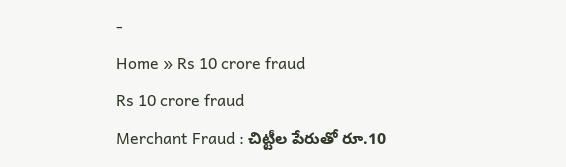-
Home » Rs 10 crore fraud
Rs 10 crore fraud
Merchant Fraud : చిట్టీల పేరుతో రూ.10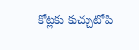కోట్లకు కుచ్చుటోపి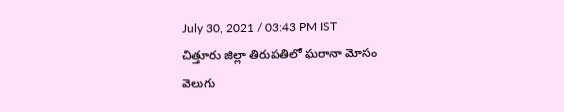July 30, 2021 / 03:43 PM IST
చిత్తూరు జిల్లా తిరుపతిలో ఘరానా మోసం వెలుగు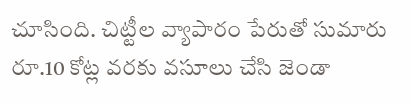చూసింది. చిట్టీల వ్యాపారం పేరుతో సుమారు రూ.10 కోట్ల వరకు వసూలు చేసి జెండా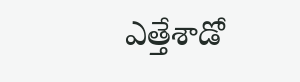ఎత్తేశాడో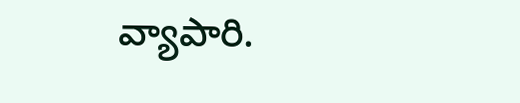వ్యాపారి.